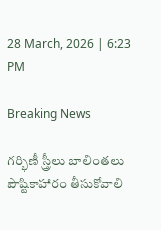28 March, 2026 | 6:23 PM

Breaking News

గర్భిణీ స్త్రీలు బాలింతలు పౌష్టికాహారం తీసుకోవాలి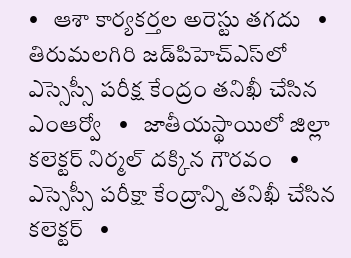•   ఆశా కార్యకర్తల అరెస్టు తగదు   •   తిరుమలగిరి జడ్‌పిహెచ్‌ఎస్‌లో ఎస్సెస్సీ పరీక్ష కేంద్రం తనిఖీ చేసిన ఎంఆర్వో   •   జాతీయస్థాయిలో జిల్లా కలెక్టర్ నిర్మల్ దక్కిన గౌరవం   •   ఎస్సెస్సీ పరీక్షా కేంద్రాన్ని తనిఖీ చేసిన కలెక్టర్   •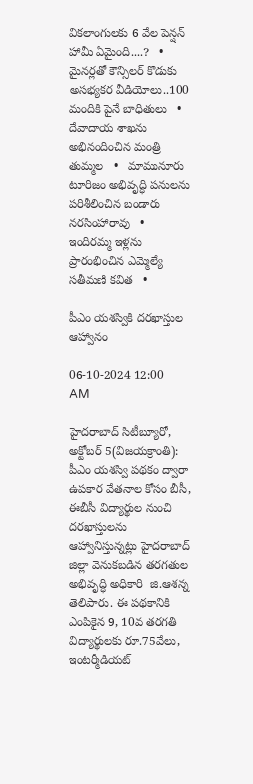వికలాంగులకు 6 వేల పెన్షన్ హామీ ఏమైంది....?   •   మైనర్లతో కౌన్సిలర్ కొడుకు అసభ్యకర వీడియోలు..100 మందికి పైనే బాధితులు   •   దేవాదాయ శాఖను అభినందించిన మంత్రి తుమ్మల   •   మామునూరు టూరిజం అభివృద్ధి పనులను పరిశీలించిన బండారు నరసింహారావు   •   ఇందిరమ్మ ఇళ్లను ప్రారంభించిన ఎమ్మెల్యే సతీమణి కవిత   •

పీఎం యశస్వికి దరఖాస్తుల ఆహ్వానం

06-10-2024 12:00 AM

హైదరాబాద్ సిటీబ్యూరో, అక్టోబర్ 5(విజయక్రాంతి): పీఎం యశస్వి పథకం ద్వారా ఉపకార వేతనాల కోసం బీసీ, ఈబీసీ విద్యార్థుల నుంచి దరఖాస్తులను ఆహ్వానిస్తున్నట్లు హైదరాబాద్ జిల్లా వెనుకబడిన తరగతుల అభివృద్ధి అధికారి  జి.ఆశన్న తెలిపారు. ఈ పథకానికి ఎంపికైన 9, 10వ తరగతి విద్యార్థులకు రూ.75వేలు, ఇంటర్మీడియట్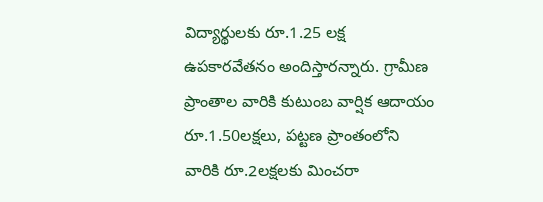విద్యార్థులకు రూ.1.25 లక్ష ఉపకారవేతనం అందిస్తారన్నారు. గ్రామీణ ప్రాంతాల వారికి కుటుంబ వార్షిక ఆదాయం రూ.1.50లక్షలు, పట్టణ ప్రాంతంలోని వారికి రూ.2లక్షలకు మించరా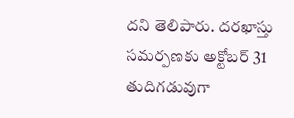దని తెలిపారు. దరఖాస్తు సమర్పణకు అక్టోబర్ 31 తుదిగడువుగా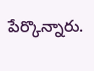పేర్కొన్నారు.